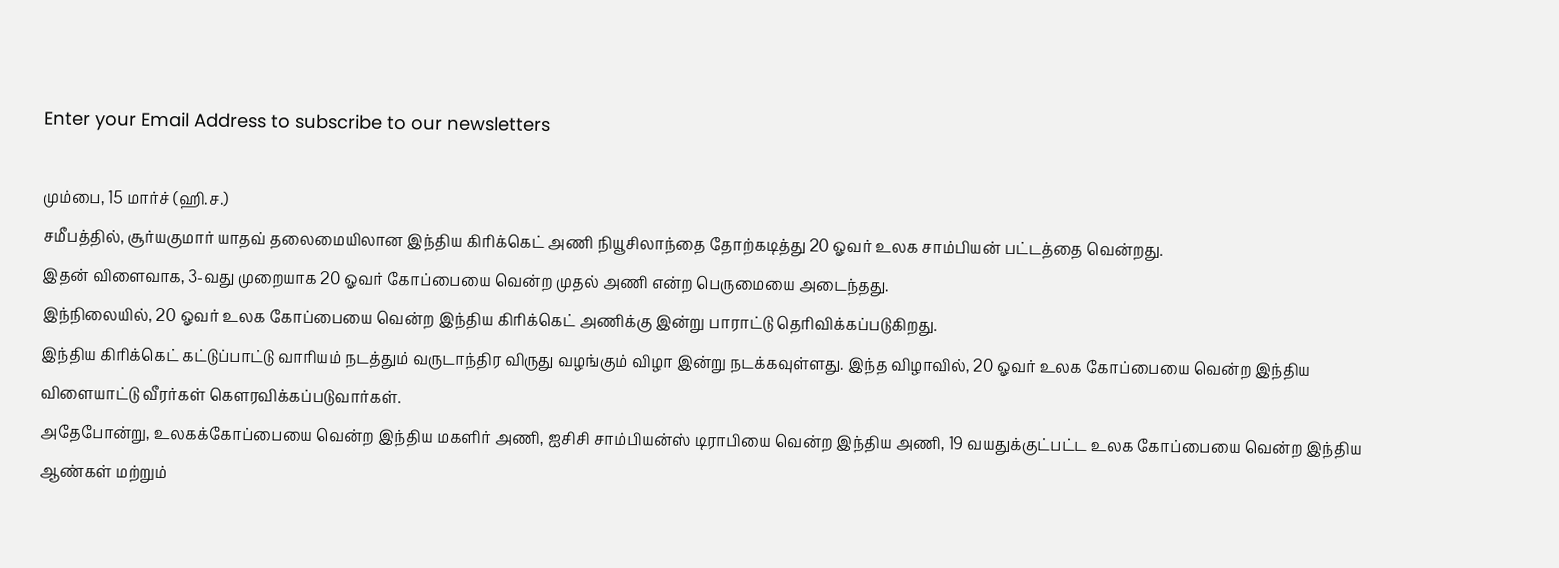Enter your Email Address to subscribe to our newsletters

மும்பை, 15 மார்ச் (ஹி.ச.)
சமீபத்தில், சூர்யகுமார் யாதவ் தலைமையிலான இந்திய கிரிக்கெட் அணி நியூசிலாந்தை தோற்கடித்து 20 ஓவர் உலக சாம்பியன் பட்டத்தை வென்றது.
இதன் விளைவாக, 3-வது முறையாக 20 ஓவர் கோப்பையை வென்ற முதல் அணி என்ற பெருமையை அடைந்தது.
இந்நிலையில், 20 ஓவர் உலக கோப்பையை வென்ற இந்திய கிரிக்கெட் அணிக்கு இன்று பாராட்டு தெரிவிக்கப்படுகிறது.
இந்திய கிரிக்கெட் கட்டுப்பாட்டு வாரியம் நடத்தும் வருடாந்திர விருது வழங்கும் விழா இன்று நடக்கவுள்ளது. இந்த விழாவில், 20 ஓவர் உலக கோப்பையை வென்ற இந்திய விளையாட்டு வீரர்கள் கௌரவிக்கப்படுவார்கள்.
அதேபோன்று, உலகக்கோப்பையை வென்ற இந்திய மகளிர் அணி, ஐசிசி சாம்பியன்ஸ் டிராபியை வென்ற இந்திய அணி, 19 வயதுக்குட்பட்ட உலக கோப்பையை வென்ற இந்திய ஆண்கள் மற்றும்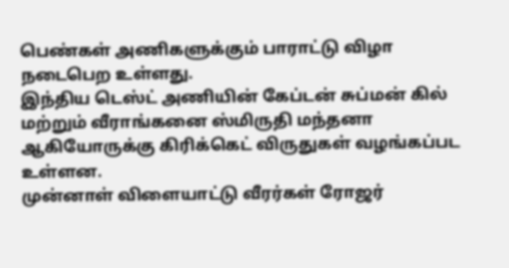பெண்கள் அணிகளுக்கும் பாராட்டு விழா நடைபெற உள்ளது.
இந்திய டெஸ்ட் அணியின் கேப்டன் சுப்மன் கில் மற்றும் வீராங்கனை ஸ்மிருதி மந்தனா ஆகியோருக்கு கிரிக்கெட் விருதுகள் வழங்கப்பட உள்ளன.
முன்னாள் விளையாட்டு வீரர்கள் ரோஜர்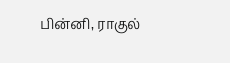பின்னி, ராகுல்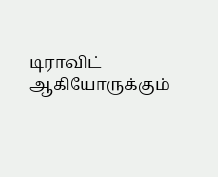டிராவிட் ஆகியோருக்கும்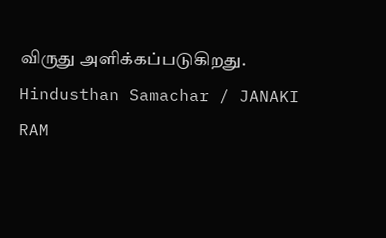விருது அளிக்கப்படுகிறது.
Hindusthan Samachar / JANAKI RAM